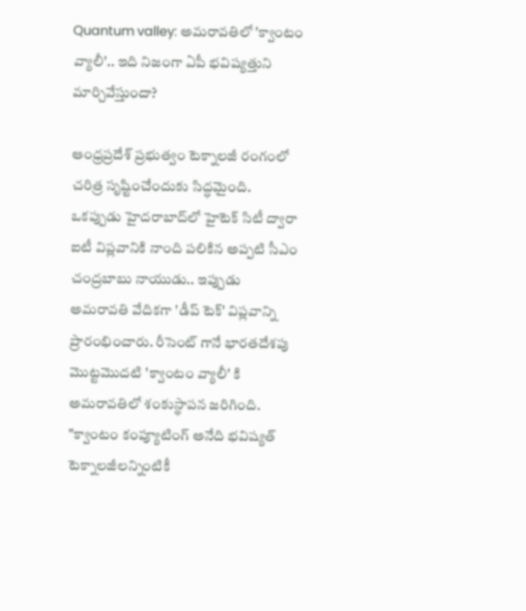Quantum valley: అమరావతిలో 'క్వాంటం వ్యాలీ'.. ఇది నిజంగా ఏపీ భవిష్యత్తుని మార్చివేస్తుందా?

ఆంధ్రప్రదేశ్ ప్రభుత్వం టెక్నాలజీ రంగంలో చరిత్ర సృష్టించేందుకు సిద్ధమైంది. ఒకప్పుడు హైదరాబాద్‌లో హైటెక్ సిటీ ద్వారా ఐటీ విప్లవానికి నాంది పలికిన అప్పటి సీఎం చంద్రబాబు నాయుడు.. ఇప్పుడు అమరావతి వేదికగా 'డీప్ టెక్' విప్లవాన్ని ప్రారంభించారు. రీసెంట్ గానే భారతదేశపు మొట్టమొదటి 'క్వాంటం వ్యాలీ' కి అమరావతిలో శంకుస్థాపన జరిగింది. "క్వాంటం కంప్యూటింగ్ అనేది భవిష్యత్ టెక్నాలజీలన్నింటికీ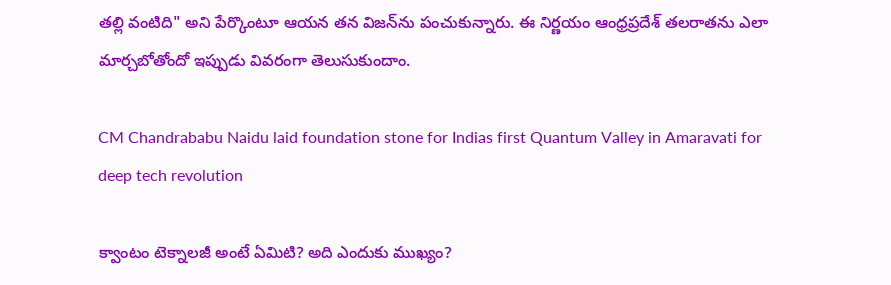తల్లి వంటిది" అని పేర్కొంటూ ఆయన తన విజన్‌ను పంచుకున్నారు. ఈ నిర్ణయం ఆంధ్రప్రదేశ్ తలరాతను ఎలా మార్చబోతోందో ఇప్పుడు వివరంగా తెలుసుకుందాం.

CM Chandrababu Naidu laid foundation stone for Indias first Quantum Valley in Amaravati for deep tech revolution

క్వాంటం టెక్నాలజీ అంటే ఏమిటి? అది ఎందుకు ముఖ్యం?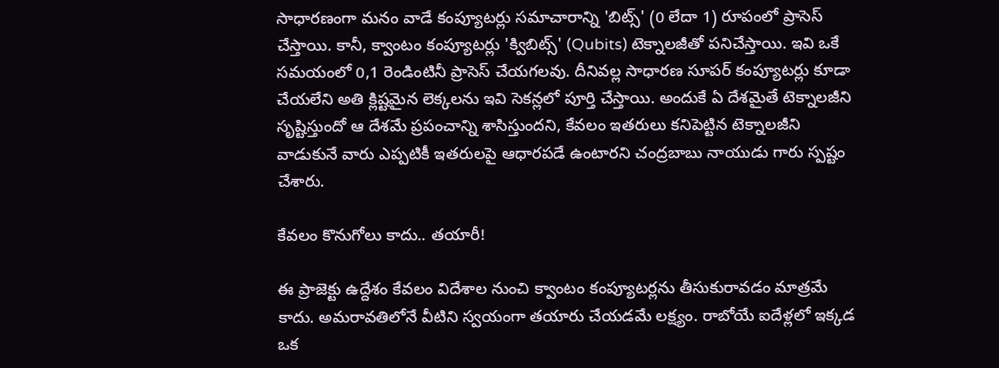సాధారణంగా మనం వాడే కంప్యూటర్లు సమాచారాన్ని 'బిట్స్' (0 లేదా 1) రూపంలో ప్రాసెస్ చేస్తాయి. కానీ, క్వాంటం కంప్యూటర్లు 'క్విబిట్స్' (Qubits) టెక్నాలజీతో పనిచేస్తాయి. ఇవి ఒకే సమయంలో 0,1 రెండింటినీ ప్రాసెస్ చేయగలవు. దీనివల్ల సాధారణ సూపర్ కంప్యూటర్లు కూడా చేయలేని అతి క్లిష్టమైన లెక్కలను ఇవి సెకన్లలో పూర్తి చేస్తాయి. అందుకే ఏ దేశమైతే టెక్నాలజీని సృష్టిస్తుందో ఆ దేశమే ప్రపంచాన్ని శాసిస్తుందని, కేవలం ఇతరులు కనిపెట్టిన టెక్నాలజీని వాడుకునే వారు ఎప్పటికీ ఇతరులపై ఆధారపడే ఉంటారని చంద్రబాబు నాయుడు గారు స్పష్టం చేశారు.

కేవలం కొనుగోలు కాదు.. తయారీ!

ఈ ప్రాజెక్టు ఉద్దేశం కేవలం విదేశాల నుంచి క్వాంటం కంప్యూటర్లను తీసుకురావడం మాత్రమే కాదు. అమరావతిలోనే వీటిని స్వయంగా తయారు చేయడమే లక్ష్యం. రాబోయే ఐదేళ్లలో ఇక్కడ ఒక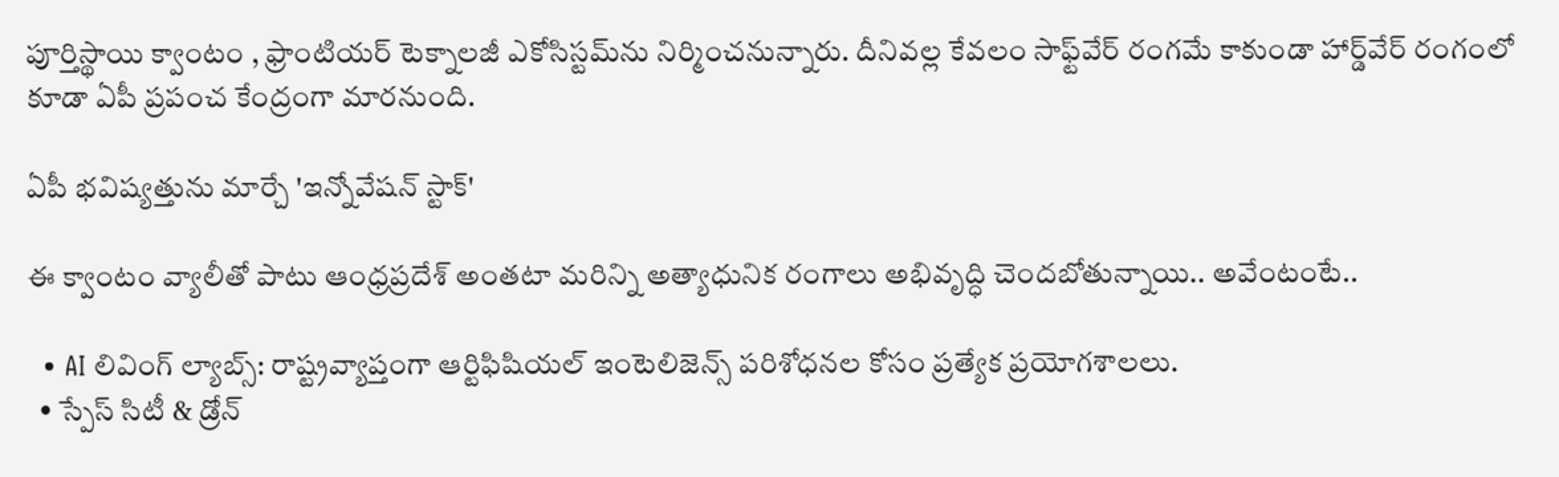పూర్తిస్థాయి క్వాంటం , ఫ్రాంటియర్ టెక్నాలజీ ఎకోసిస్టమ్‌ను నిర్మించనున్నారు. దీనివల్ల కేవలం సాఫ్ట్‌వేర్ రంగమే కాకుండా హార్డ్‌వేర్ రంగంలో కూడా ఏపీ ప్రపంచ కేంద్రంగా మారనుంది.

ఏపీ భవిష్యత్తును మార్చే 'ఇన్నోవేషన్ స్టాక్'

ఈ క్వాంటం వ్యాలీతో పాటు ఆంధ్రప్రదేశ్ అంతటా మరిన్ని అత్యాధునిక రంగాలు అభివృద్ధి చెందబోతున్నాయి.. అవేంటంటే..

  • AI లివింగ్ ల్యాబ్స్: రాష్ట్రవ్యాప్తంగా ఆర్టిఫిషియల్ ఇంటెలిజెన్స్ పరిశోధనల కోసం ప్రత్యేక ప్రయోగశాలలు.
  • స్పేస్ సిటీ & డ్రోన్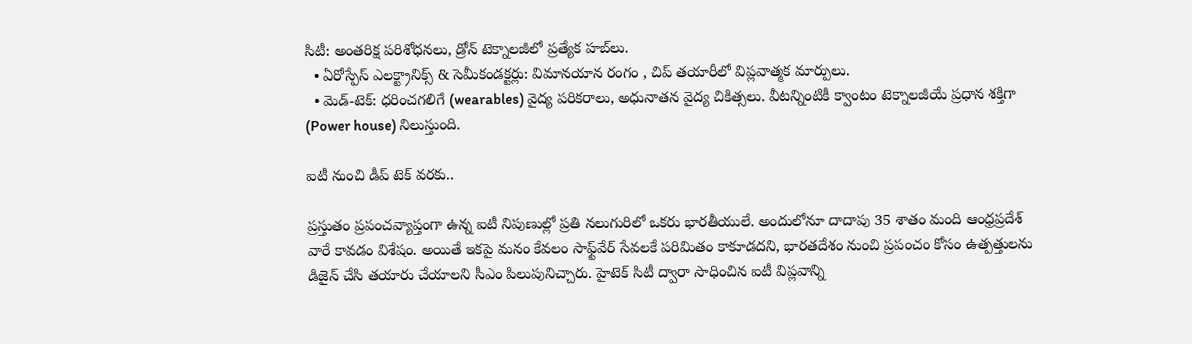సిటీ: అంతరిక్ష పరిశోధనలు, డ్రోన్ టెక్నాలజీలో ప్రత్యేక హబ్‌లు.
  • ఏరోస్పేస్ ఎలక్ట్రానిక్స్ & సెమీకండక్టర్లు: విమానయాన రంగం , చిప్ తయారీలో విప్లవాత్మక మార్పులు.
  • మెడ్-టెక్: ధరించగలిగే (wearables) వైద్య పరికరాలు, అధునాతన వైద్య చికిత్సలు. వీటన్నింటికీ క్వాంటం టెక్నాలజీయే ప్రధాన శక్తిగా (Power house) నిలుస్తుంది.

ఐటీ నుంచి డీప్ టెక్ వరకు..

ప్రస్తుతం ప్రపంచవ్యాప్తంగా ఉన్న ఐటీ నిపుణుల్లో ప్రతి నలుగురిలో ఒకరు భారతీయులే. అందులోనూ దాదాపు 35 శాతం మంది ఆంధ్రప్రదేశ్ వారే కావడం విశేషం. అయితే ఇకపై మనం కేవలం సాఫ్ట్‌వేర్ సేవలకే పరిమితం కాకూడదని, భారతదేశం నుంచి ప్రపంచం కోసం ఉత్పత్తులను డిజైన్ చేసి తయారు చేయాలని సీఎం పిలుపునిచ్చారు. హైటెక్ సిటీ ద్వారా సాధించిన ఐటీ విప్లవాన్ని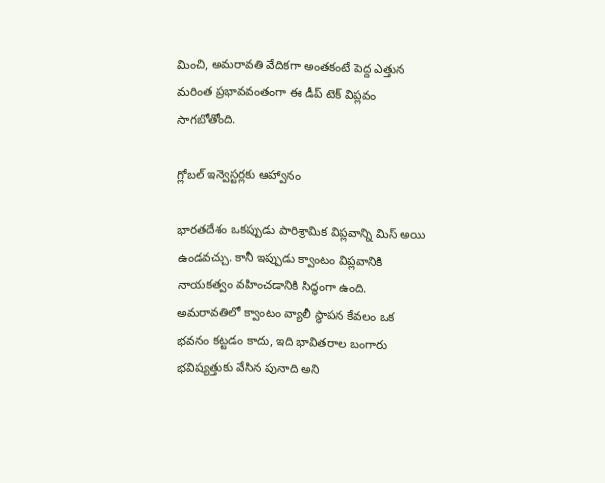మించి, అమరావతి వేదికగా అంతకంటే పెద్ద ఎత్తున మరింత ప్రభావవంతంగా ఈ డీప్ టెక్ విప్లవం సాగబోతోంది.

గ్లోబల్ ఇన్వెస్టర్లకు ఆహ్వానం

భారతదేశం ఒకప్పుడు పారిశ్రామిక విప్లవాన్ని మిస్ అయి ఉండవచ్చు. కానీ ఇప్పుడు క్వాంటం విప్లవానికి నాయకత్వం వహించడానికి సిద్ధంగా ఉంది. అమరావతిలో క్వాంటం వ్యాలీ స్థాపన కేవలం ఒక భవనం కట్టడం కాదు, ఇది భావితరాల బంగారు భవిష్యత్తుకు వేసిన పునాది అని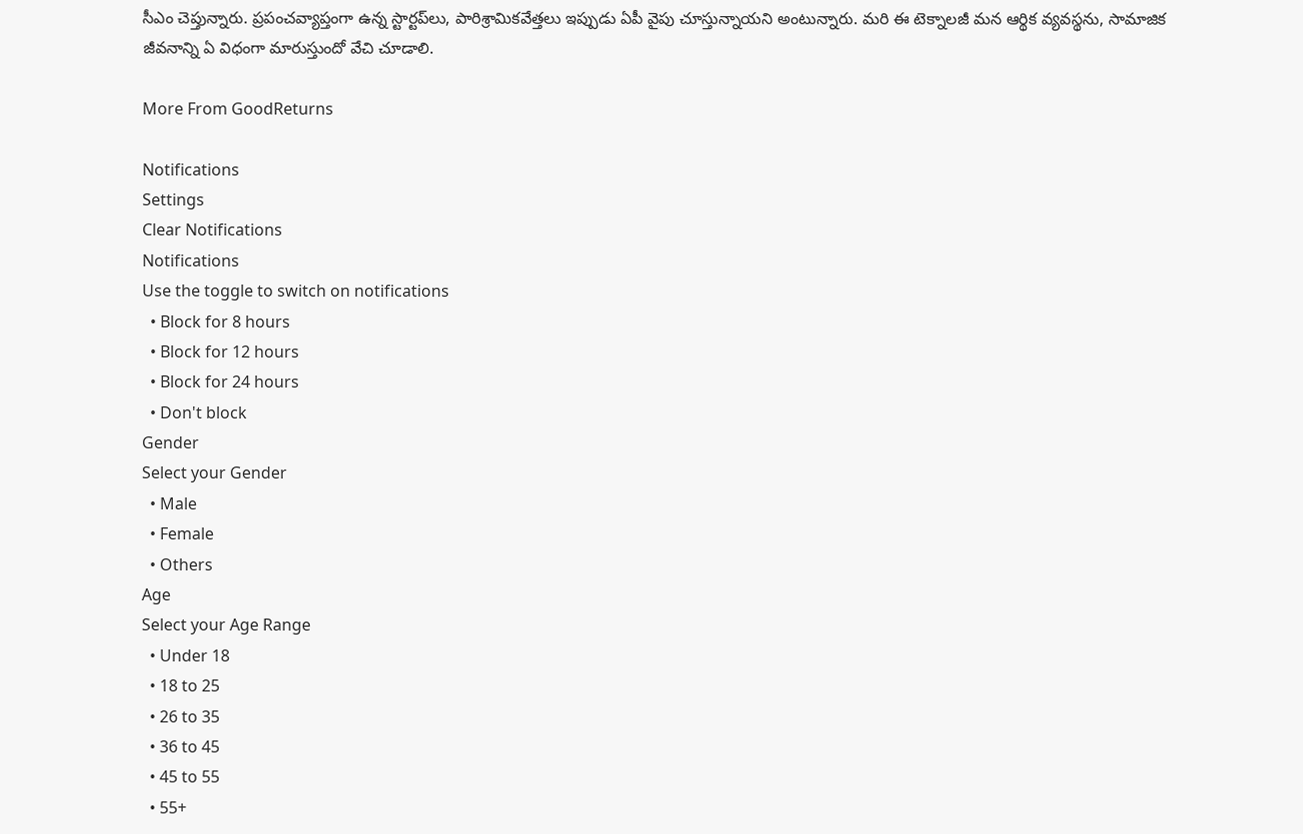సీఎం చెప్తున్నారు. ప్రపంచవ్యాప్తంగా ఉన్న స్టార్టప్‌లు, పారిశ్రామికవేత్తలు ఇప్పుడు ఏపీ వైపు చూస్తున్నాయని అంటున్నారు. మరి ఈ టెక్నాలజీ మన ఆర్థిక వ్యవస్థను, సామాజిక జీవనాన్ని ఏ విధంగా మారుస్తుందో వేచి చూడాలి.

More From GoodReturns

Notifications
Settings
Clear Notifications
Notifications
Use the toggle to switch on notifications
  • Block for 8 hours
  • Block for 12 hours
  • Block for 24 hours
  • Don't block
Gender
Select your Gender
  • Male
  • Female
  • Others
Age
Select your Age Range
  • Under 18
  • 18 to 25
  • 26 to 35
  • 36 to 45
  • 45 to 55
  • 55+